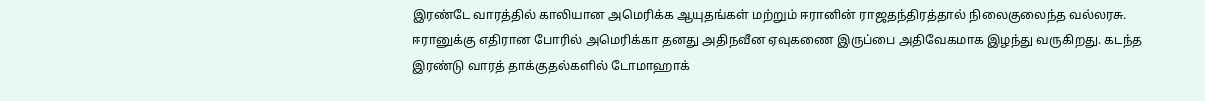இரண்டே வாரத்தில் காலியான அமெரிக்க ஆயுதங்கள் மற்றும் ஈரானின் ராஜதந்திரத்தால் நிலைகுலைந்த வல்லரசு.
ஈரானுக்கு எதிரான போரில் அமெரிக்கா தனது அதிநவீன ஏவுகணை இருப்பை அதிவேகமாக இழந்து வருகிறது. கடந்த இரண்டு வாரத் தாக்குதல்களில் டோமாஹாக்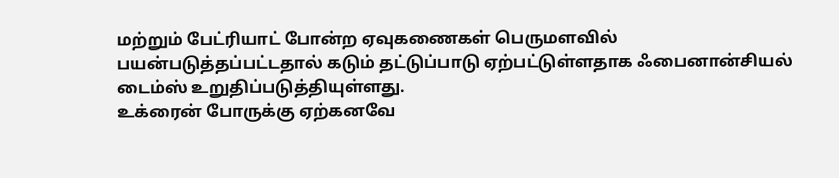மற்றும் பேட்ரியாட் போன்ற ஏவுகணைகள் பெருமளவில் பயன்படுத்தப்பட்டதால் கடும் தட்டுப்பாடு ஏற்பட்டுள்ளதாக ஃபைனான்சியல் டைம்ஸ் உறுதிப்படுத்தியுள்ளது.
உக்ரைன் போருக்கு ஏற்கனவே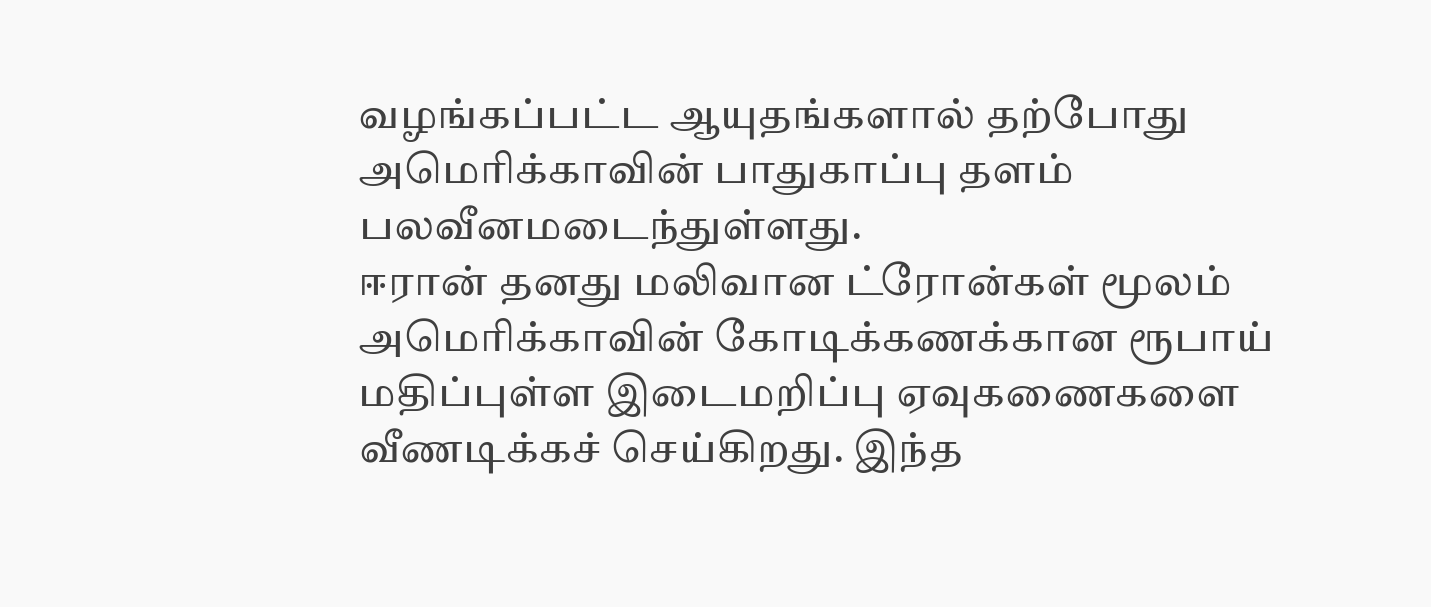வழங்கப்பட்ட ஆயுதங்களால் தற்போது அமெரிக்காவின் பாதுகாப்பு தளம் பலவீனமடைந்துள்ளது.
ஈரான் தனது மலிவான ட்ரோன்கள் மூலம் அமெரிக்காவின் கோடிக்கணக்கான ரூபாய் மதிப்புள்ள இடைமறிப்பு ஏவுகணைகளை வீணடிக்கச் செய்கிறது. இந்த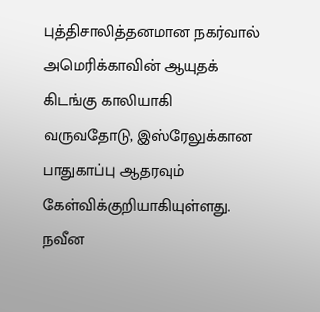புத்திசாலித்தனமான நகர்வால் அமெரிக்காவின் ஆயுதக் கிடங்கு காலியாகி வருவதோடு, இஸ்ரேலுக்கான பாதுகாப்பு ஆதரவும் கேள்விக்குறியாகியுள்ளது. நவீன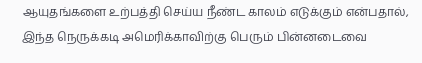ஆயுதங்களை உற்பத்தி செய்ய நீண்ட காலம் எடுக்கும் என்பதால், இந்த நெருக்கடி அமெரிக்காவிற்கு பெரும் பின்னடைவை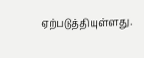ஏற்படுத்தியுள்ளது.